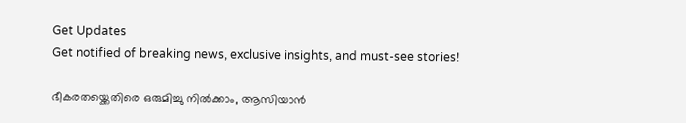Get Updates
Get notified of breaking news, exclusive insights, and must-see stories!

ഭീകരതയ്ക്കെതിരെ ഒരുമിച്ചു നിൽക്കാം, ആസിയാൻ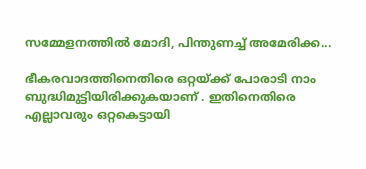സമ്മേളനത്തിൽ മോദി, പിന്തുണച്ച് അമേരിക്ക...

ഭീകരവാദത്തിനെതിരെ ഒറ്റയ്ക്ക് പോരാടി നാം ബുദ്ധിമുട്ടിയിരിക്കുകയാണ് . ഇതിനെതിരെ എല്ലാവരും ഒറ്റകെട്ടായി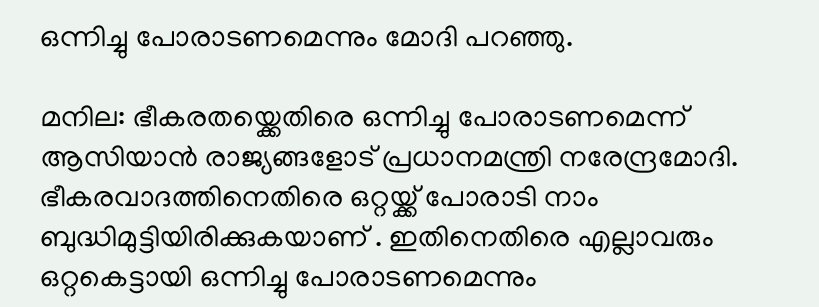ഒന്നിച്ചു പോരാടണമെന്നും മോദി പറഞ്ഞു.

മനില: ഭീകരതയ്ക്കെതിരെ ഒന്നിച്ചു പോരാടണമെന്ന് ആസിയാൻ രാജ്യങ്ങളോട് പ്രധാനമന്ത്രി നരേന്ദ്രമോദി. ഭീകരവാദത്തിനെതിരെ ഒറ്റയ്ക്ക് പോരാടി നാം ബുദ്ധിമുട്ടിയിരിക്കുകയാണ് . ഇതിനെതിരെ എല്ലാവരും ഒറ്റകെട്ടായി ഒന്നിച്ചു പോരാടണമെന്നും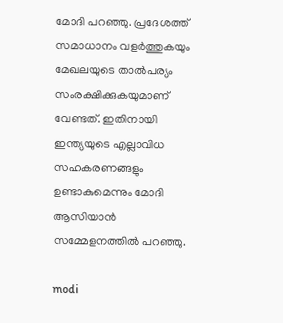മോദി പറഞ്ഞു. പ്രദേശത്ത് സമാധാനം വളർത്തുകയും മേഖലയുടെ താൽപര്യം സംരക്ഷിക്കുകയുമാണ് വേണ്ടത്. ഇതിനായി ഇന്ത്യയുടെ എല്ലാവിധ സഹകരണങ്ങളും ഉണ്ടാകുമെന്നും മോദി ആസിയാൻ സമ്മേളനത്തിൽ പറഞ്ഞു.

modi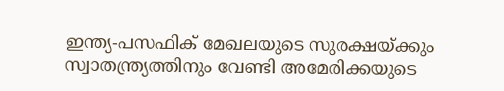ഇന്ത്യ-പസഫിക് മേഖലയുടെ സുരക്ഷയ്ക്കും സ്വാതന്ത്ര്യത്തിനും വേണ്ടി അമേരിക്കയുടെ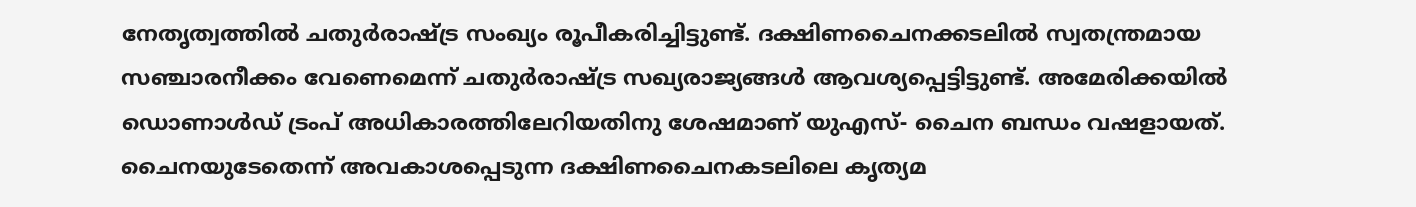നേതൃത്വത്തിൽ ചതുർരാഷ്ട്ര സംഖ്യം രൂപീകരിച്ചിട്ടുണ്ട്. ദക്ഷിണചൈനക്കടലിൽ സ്വതന്ത്രമായ സഞ്ചാരനീക്കം വേണെമെന്ന് ചതുർരാഷ്ട്ര സഖ്യരാജ്യങ്ങൾ ആവശ്യപ്പെട്ടിട്ടുണ്ട്. അമേരിക്കയിൽ ഡൊണാൾഡ് ട്രംപ് അധികാരത്തിലേറിയതിനു ശേഷമാണ് യുഎസ്- ചൈന ബന്ധം വഷളായത്. ചൈനയുടേതെന്ന് അവകാശപ്പെടുന്ന ദക്ഷിണചൈനകടലിലെ കൃത്യമ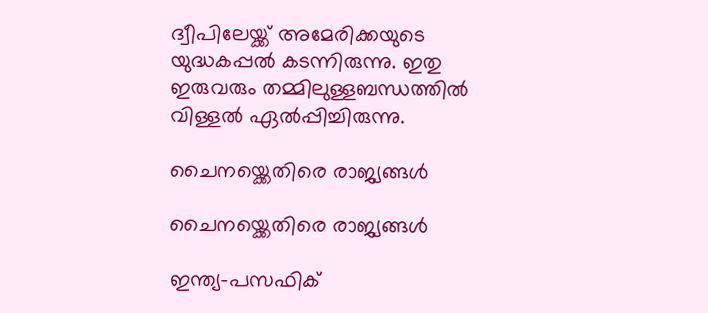ദ്വീപിലേയ്ക്ക് അമേരിക്കയുടെ യുദ്ധകപ്പൽ കടന്നിരുന്നു. ഇതു ഇരുവരും തമ്മിലുള്ളബന്ധത്തിൽ വിള്ളൽ ഏൽപ്പിച്ചിരുന്നു.

ചൈനയ്ക്കെതിരെ രാജ്യങ്ങൾ

ചൈനയ്ക്കെതിരെ രാജ്യങ്ങൾ

ഇന്ത്യ-പസഫിക്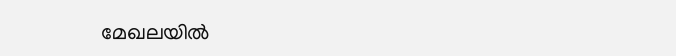മേഖലയിൽ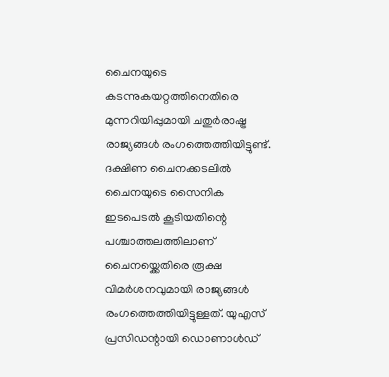ചൈനയുടെ കടന്നുകയറ്റത്തിനെതിരെ മുന്നറിയിപ്പുമായി ചതുർരാഷ്ട്ര രാജ്യങ്ങൾ രംഗത്തെത്തിയിട്ടുണ്ട്. ദക്ഷിണ ചൈനക്കടലിൽ ചൈനയുടെ സൈനിക ഇടപെടൽ കൂടിയതിന്റെ പശ്ചാത്തലത്തിലാണ് ചൈനയ്ക്കെതിരെ രൂക്ഷ വിമർശനവുമായി രാജ്യങ്ങൾ രംഗത്തെത്തിയിട്ടുള്ളത്. യുഎസ് പ്രസിഡന്റായി ഡൊണാൾഡ്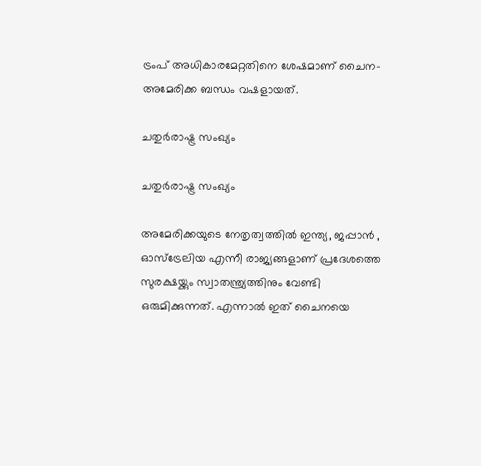ട്രംപ് അധികാരമേറ്റതിനെ ശേഷമാണ് ചൈന- അമേരിക്ക ബന്ധം വഷളായത്.

ചതുർരാഷ്ട്ര സംഖ്യം

ചതുർരാഷ്ട്ര സംഖ്യം

അമേരിക്കയുടെ നേതൃത്വത്തിൽ ഇന്ത്യ, ജപ്പാൻ , ഓസ്ട്രേലിയ എന്നീ രാജ്യങ്ങളാണ് പ്രദേശത്തെ സുരക്ഷയ്ക്കും സ്വാതന്ത്ര്യത്തിനും വേണ്ടി ഒരുമിക്കുന്നത്. എന്നാൽ ഇത് ചൈനയെ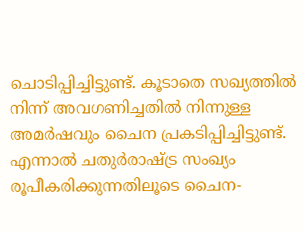ചൊടിപ്പിച്ചിട്ടുണ്ട്. കൂടാതെ സഖ്യത്തിൽ നിന്ന് അവഗണിച്ചതിൽ നിന്നുള്ള അമർഷവും ചൈന പ്രകടിപ്പിച്ചിട്ടുണ്ട്. എന്നാൽ ചതുർരാഷ്ട്ര സംഖ്യം രൂപീകരിക്കുന്നതിലൂടെ ചൈന-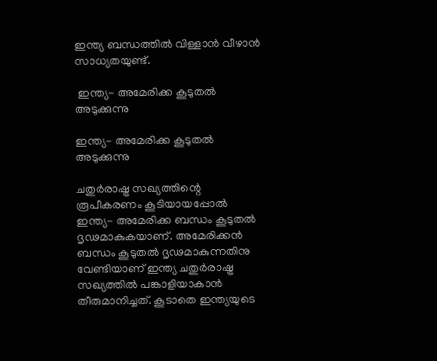ഇന്ത്യ ബന്ധത്തിൽ വിള്ളാൻ വീഴാൻ സാധ്യതയുണ്ട്.

 ഇന്ത്യ- അമേരിക്ക കൂടുതൽ അടുക്കുന്നു

ഇന്ത്യ- അമേരിക്ക കൂടുതൽ അടുക്കുന്നു

ചതുർരാഷ്ട്ര സഖ്യത്തിന്റെ രൂപീകരണം കൂടിയായപ്പോൽ ഇന്ത്യ- അമേരിക്ക ബന്ധം കൂടുതൽ ദൃഢമാകുകയാണ്. അമേരിക്കൻ ബന്ധം കൂടുതൽ ദൃഢമാകുന്നതിനു വേണ്ടിയാണ് ഇന്ത്യ ചതുർരാഷ്ട്ര സഖ്യത്തിൽ പങ്കാളിയാകാൻ തീരുമാനിച്ചത്. കൂടാതെ ഇന്ത്യയുടെ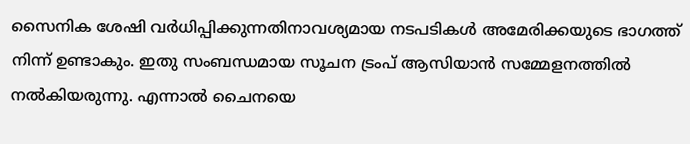സൈനിക ശേഷി വർധിപ്പിക്കുന്നതിനാവശ്യമായ നടപടികൾ അമേരിക്കയുടെ ഭാഗത്ത് നിന്ന് ഉണ്ടാകും. ഇതു സംബന്ധമായ സൂചന ട്രംപ് ആസിയാൻ സമ്മേളനത്തിൽ നൽകിയരുന്നു. എന്നാൽ ചൈനയെ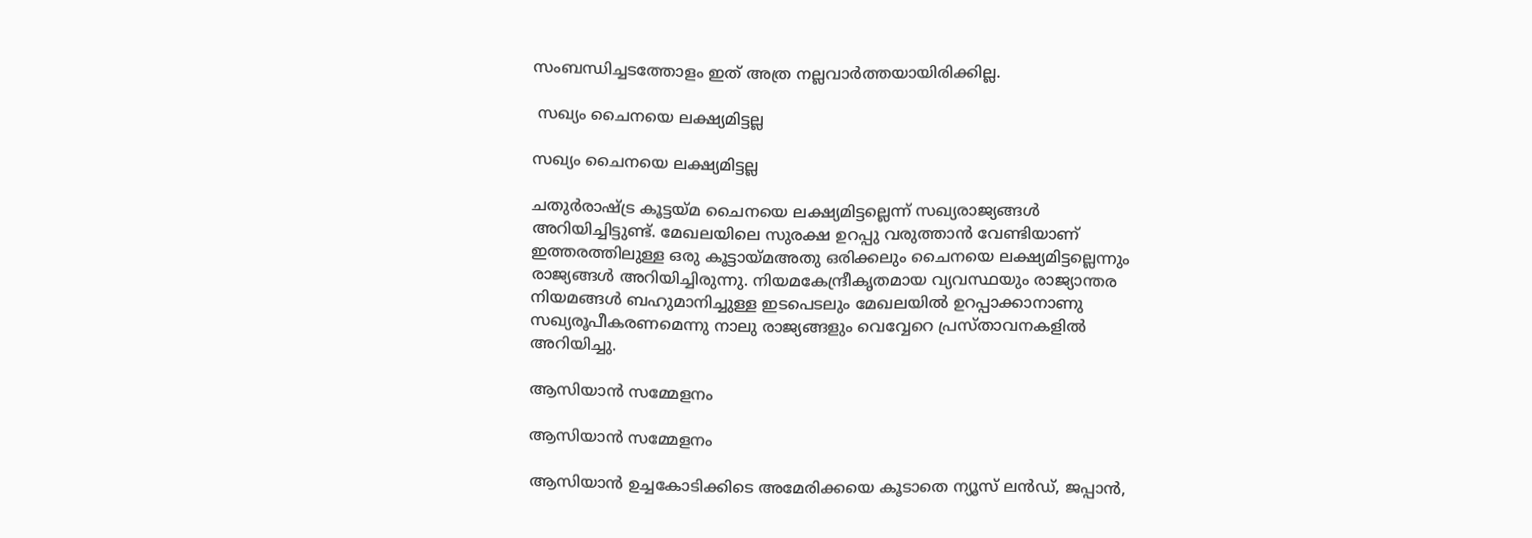സംബന്ധിച്ചടത്തോളം ഇത് അത്ര നല്ലവാർത്തയായിരിക്കില്ല.

 സഖ്യം ചൈനയെ ലക്ഷ്യമിട്ടല്ല

സഖ്യം ചൈനയെ ലക്ഷ്യമിട്ടല്ല

ചതുർരാഷ്ട്ര കൂട്ടയ്മ ചൈനയെ ലക്ഷ്യമിട്ടല്ലെന്ന് സഖ്യരാജ്യങ്ങൾ അറിയിച്ചിട്ടുണ്ട്. മേഖലയിലെ സുരക്ഷ ഉറപ്പു വരുത്താൻ വേണ്ടിയാണ് ഇത്തരത്തിലുള്ള ഒരു കൂട്ടായ്മഅതു ഒരിക്കലും ചൈനയെ ലക്ഷ്യമിട്ടല്ലെന്നും രാജ്യങ്ങൾ അറിയിച്ചിരുന്നു. നിയമകേന്ദ്രീകൃതമായ വ്യവസ്ഥയും രാജ്യാന്തര നിയമങ്ങൾ ബഹുമാനിച്ചുള്ള ഇടപെടലും മേഖലയിൽ ഉറപ്പാക്കാനാണു സഖ്യരൂപീകരണമെന്നു നാലു രാജ്യങ്ങളും വെവ്വേറെ പ്രസ്താവനകളിൽ അറിയിച്ചു.

ആസിയാൻ സമ്മേളനം

ആസിയാൻ സമ്മേളനം

ആസിയാൻ ഉച്ചകോടിക്കിടെ അമേരിക്കയെ കൂടാതെ ന്യൂസ് ലൻഡ്, ജപ്പാൻ,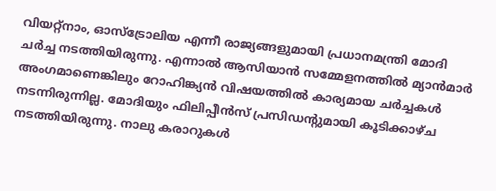വിയറ്റ്നാം, ഓസ്ട്രോലിയ എന്നീ രാജ്യങ്ങളുമായി പ്രധാനമന്ത്രി മോദി ചർച്ച നടത്തിയിരുന്നു. എന്നാൽ ആസിയാൻ സമ്മേളനത്തിൽ മ്യാൻമാർ അംഗമാണെങ്കിലും റോഹിങ്ക്യൻ വിഷയത്തിൽ കാര്യമായ ചർച്ചകൾ നടന്നിരുന്നില്ല. മോദിയും ഫിലിപ്പീൻസ് പ്രസിഡന്റുമായി കൂടിക്കാഴ്ച നടത്തിയിരുന്നു. നാലു കരാറുകൾ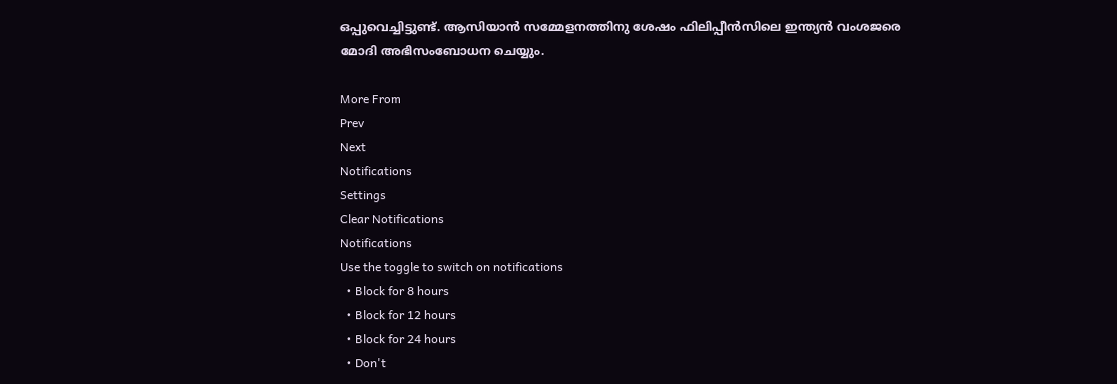ഒപ്പുവെച്ചിട്ടുണ്ട്. ആസിയാൻ സമ്മേളനത്തിനു ശേഷം ഫിലിപ്പീൻസിലെ ഇന്ത്യൻ വംശജരെ മോദി അഭിസംബോധന ചെയ്യും.

More From
Prev
Next
Notifications
Settings
Clear Notifications
Notifications
Use the toggle to switch on notifications
  • Block for 8 hours
  • Block for 12 hours
  • Block for 24 hours
  • Don't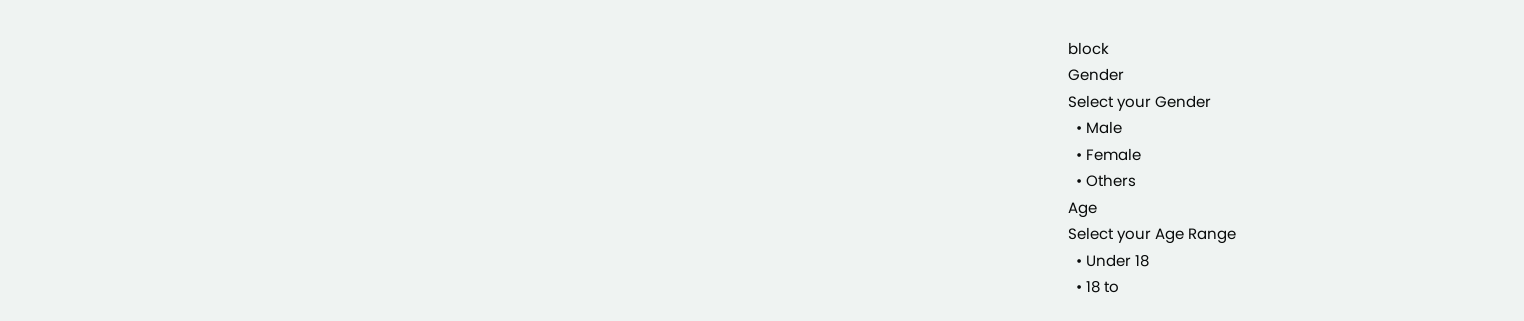block
Gender
Select your Gender
  • Male
  • Female
  • Others
Age
Select your Age Range
  • Under 18
  • 18 to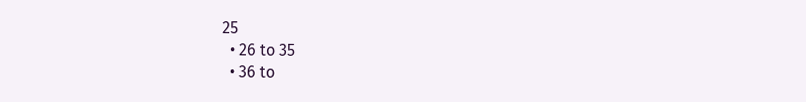25
  • 26 to 35
  • 36 to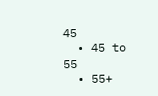45
  • 45 to 55
  • 55+